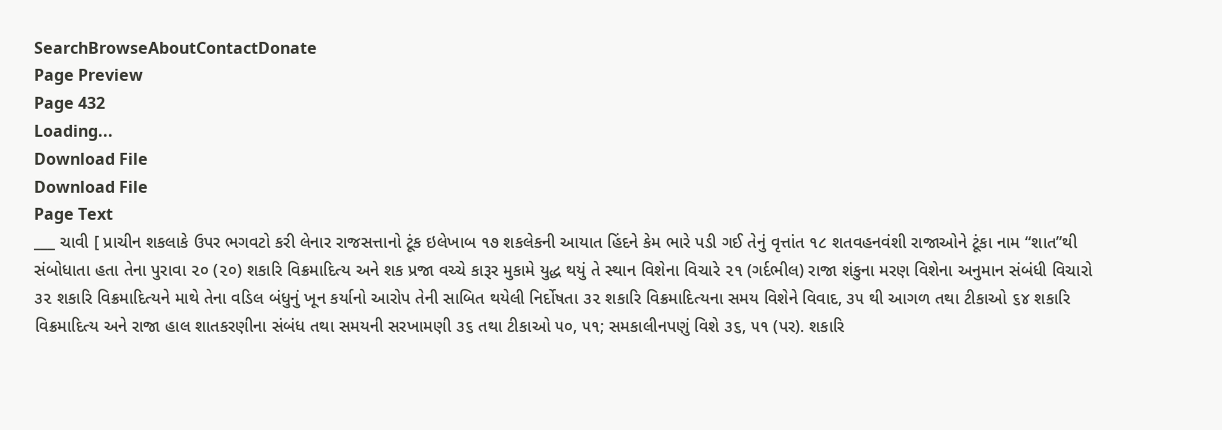SearchBrowseAboutContactDonate
Page Preview
Page 432
Loading...
Download File
Download File
Page Text
___ ચાવી [ પ્રાચીન શકલાકે ઉપર ભગવટો કરી લેનાર રાજસત્તાનો ટૂંક ઇલેખાબ ૧૭ શકલેકની આયાત હિંદને કેમ ભારે પડી ગઈ તેનું વૃત્તાંત ૧૮ શતવહનવંશી રાજાઓને ટૂંકા નામ “શાત”થી સંબોધાતા હતા તેના પુરાવા ૨૦ (૨૦) શકારિ વિક્રમાદિત્ય અને શક પ્રજા વચ્ચે કારૂર મુકામે યુદ્ધ થયું તે સ્થાન વિશેના વિચારે ૨૧ (ગર્દભીલ) રાજા શંકુના મરણ વિશેના અનુમાન સંબંધી વિચારો ૩૨ શકારિ વિક્રમાદિત્યને માથે તેના વડિલ બંધુનું ખૂન કર્યાનો આરોપ તેની સાબિત થયેલી નિર્દોષતા ૩૨ શકારિ વિક્રમાદિત્યના સમય વિશેને વિવાદ, ૩૫ થી આગળ તથા ટીકાઓ ૬૪ શકારિ વિક્રમાદિત્ય અને રાજા હાલ શાતકરણીના સંબંધ તથા સમયની સરખામણી ૩૬ તથા ટીકાઓ ૫૦, ૫૧; સમકાલીનપણું વિશે ૩૬, ૫૧ (પર). શકારિ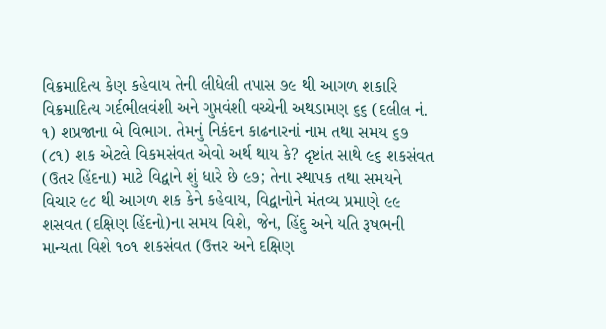વિક્રમાદિત્ય કેણ કહેવાય તેની લીધેલી તપાસ ૭૯ થી આગળ શકારિ વિક્રમાદિત્ય ગર્દભીલવંશી અને ગુપ્તવંશી વચ્ચેની અથડામણ ૬૬ (દલીલ નં. ૧) શપ્રજાના બે વિભાગ. તેમનું નિકંદન કાઢનારનાં નામ તથા સમય ૬૭ (૮૧) શક એટલે વિકમસંવત એવો અર્થ થાય કે? દૃષ્ટાંત સાથે ૯૬ શકસંવત (ઉતર હિંદના) માટે વિદ્વાને શું ધારે છે ૯૭; તેના સ્થાપક તથા સમયને વિચાર ૯૮ થી આગળ શક કેને કહેવાય, વિદ્વાનોને મંતવ્ય પ્રમાણે ૯૯ શસવત (દક્ષિણ હિંદનો)ના સમય વિશે, જેન, હિંદુ અને યતિ રૂષભની માન્યતા વિશે ૧૦૧ શકસંવત (ઉત્તર અને દક્ષિણ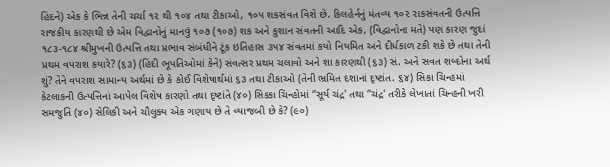હિંદને) એક કે ભિન્ન તેની ચર્ચા ૧૨ થી ૧૦૪ તથા ટીકાઓ, ૧૦૫ શકસંવત વિશે છે. કિલહેર્નનું મંતવ્ય ૧૦૨ રાકસંવતની ઉત્પત્તિ રાજકીય કારણથી છે એમ વિદ્વાનોનું માનવું ૧૦૭ (૧૦૭) શક અને કુશાન સંવતની આદિ એક, (વિદ્વાનોના મતે) પણ કારણ જુદાં ૧૮૩-૧૮૪ શ્રીમુખની ઉત્પત્તિ તથા પ્રભાવ સંબંધીને ટૂંક ઇતિહાસ ૩૫૪ સંવતમાં કયો નિયમિત અને દીર્ધકાળ ટકી શકે છે તથા તેની પ્રથમ વપરાશ કયારે? (૬૩) (હિંદી ભૂપતિઓમાં કેને) સંવત્સર પ્રથમ ચલાવો અને શા કારણથી (૬૩) સં. અને સવત શબ્દોના અર્થ શું? તેને વપરાશ સામાન્ય અર્થમાં છે કે કોઈ વિશેષાર્થમાં ૬૩ તથા ટીકાઓ (તેની ભ્રમિત દશાનાં દૃષ્ટાંત. ૬૪) સિકા ચિન્હમાં કેટલાકની ઉત્પત્તિનાં આપેલ વિશેષ કારણો તથા દૃષ્ટાંતે (૪૦) સિક્કા ચિન્હોમાં “સૂર્ય ચંદ્ર' તથા “ચંદ્ર' તરીકે લેખાતાં ચિન્હની ખરી સમજુતિ (૪૦) સેલિકી અને ચૌલુક્ય એક ગણાય છે તે વ્યાજબી છે કે? (૯૦)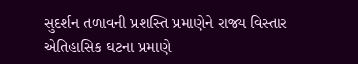સુદર્શન તળાવની પ્રશસ્તિ પ્રમાણેને રાજ્ય વિસ્તાર એતિહાસિક ઘટના પ્રમાણે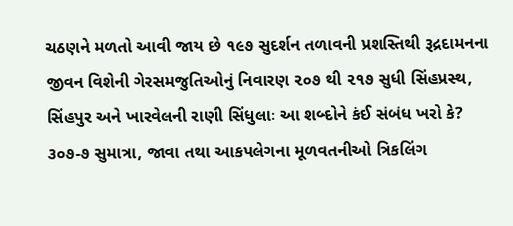ચઠણને મળતો આવી જાય છે ૧૯૭ સુદર્શન તળાવની પ્રશસ્તિથી રૂદ્રદામનના જીવન વિશેની ગેરસમજુતિઓનું નિવારણ ૨૦૭ થી ૨૧૭ સુધી સિંહપ્રસ્થ, સિંહપુર અને ખારવેલની રાણી સિંધુલાઃ આ શબ્દોને કંઈ સંબંધ ખરો કે? ૩૦૭-૭ સુમાત્રા, જાવા તથા આકપલેગના મૂળવતનીઓ ત્રિકલિંગ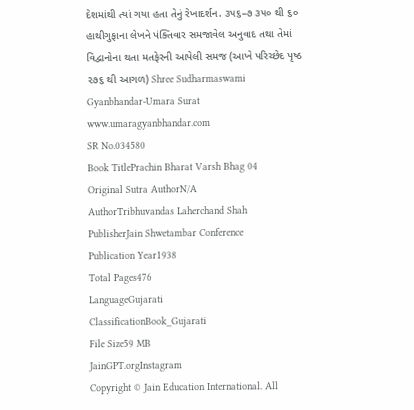દેશમાંથી ત્યાં ગયા હતા તેનું રેખાદર્શન. ૩૫૬–૭ ૩૫૦ થી ૬૦ હાથીગુફાના લેખને પંક્તિવાર સમજાવેલ અનુવાદ તથા તેમાં વિદ્વાનોના થતા મતફેરની આપેલી સમજ (આખે પરિચ્છેદ પૃષ્ઠ ૨૭૬ થી આગળ) Shree Sudharmaswami Gyanbhandar-Umara Surat www.umaragyanbhandar.com
SR No.034580
Book TitlePrachin Bharat Varsh Bhag 04
Original Sutra AuthorN/A
AuthorTribhuvandas Laherchand Shah
PublisherJain Shwetambar Conference
Publication Year1938
Total Pages476
LanguageGujarati
ClassificationBook_Gujarati
File Size59 MB
JainGPT.orgInstagram
Copyright © Jain Education International. All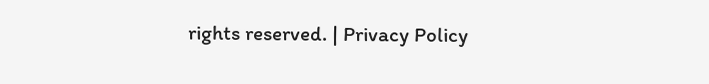rights reserved. | Privacy Policy